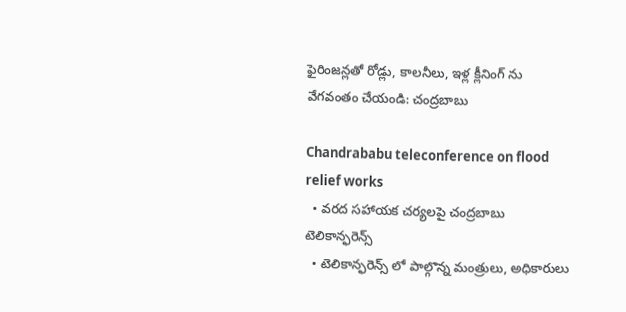ఫైరింజన్లతో రోడ్లు, కాలనీలు, ఇళ్ల క్లీనింగ్ ను వేగవంతం చేయండి: చంద్రబాబు

Chandrababu teleconference on flood relief works
  • వరద సహాయక చర్యలపై చంద్రబాబు టెలికాన్ఫరెన్స్
  • టెలికాన్ఫరెన్స్ లో పాల్గొన్న మంత్రులు, అధికారులు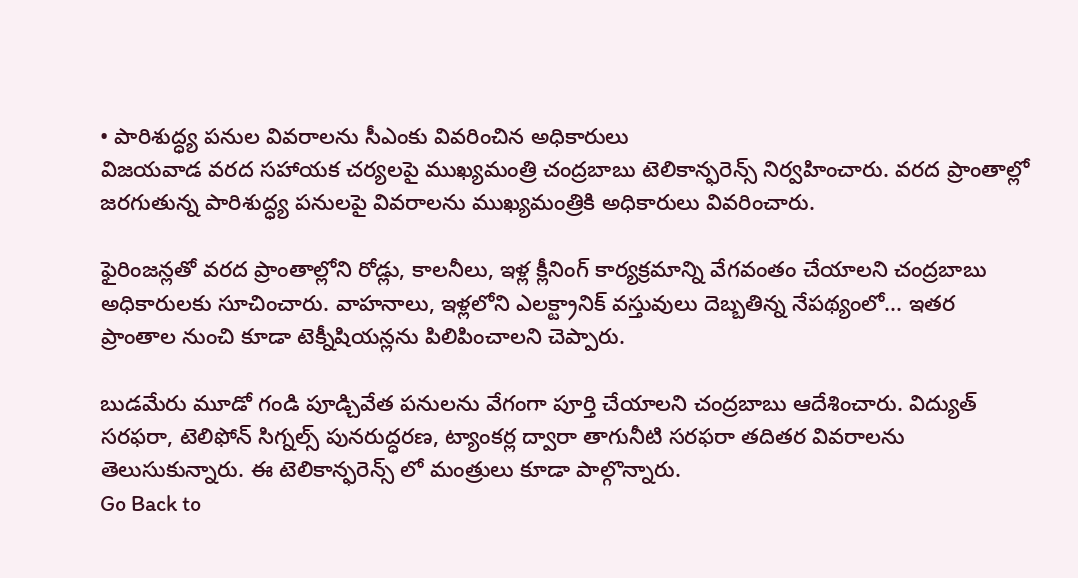• పారిశుద్ధ్య పనుల వివరాలను సీఎంకు వివరించిన అధికారులు
విజయవాడ వరద సహాయక చర్యలపై ముఖ్యమంత్రి చంద్రబాబు టెలికాన్ఫరెన్స్ నిర్వహించారు. వరద ప్రాంతాల్లో జరగుతున్న పారిశుద్ధ్య పనులపై వివరాలను ముఖ్యమంత్రికి అధికారులు వివరించారు.

ఫైరింజన్లతో వరద ప్రాంతాల్లోని రోడ్లు, కాలనీలు, ఇళ్ల క్లీనింగ్ కార్యక్రమాన్ని వేగవంతం చేయాలని చంద్రబాబు అధికారులకు సూచించారు. వాహనాలు, ఇళ్లలోని ఎలక్ట్రానిక్ వస్తువులు దెబ్బతిన్న నేపథ్యంలో... ఇతర ప్రాంతాల నుంచి కూడా టెక్నీషియన్లను పిలిపించాలని చెప్పారు.

బుడమేరు మూడో గండి పూడ్చివేత పనులను వేగంగా పూర్తి చేయాలని చంద్రబాబు ఆదేశించారు. విద్యుత్ సరఫరా, టెలిఫోన్ సిగ్నల్స్ పునరుద్ధరణ, ట్యాంకర్ల ద్వారా తాగునీటి సరఫరా తదితర వివరాలను తెలుసుకున్నారు. ఈ టెలికాన్ఫరెన్స్ లో మంత్రులు కూడా పాల్గొన్నారు.
Go Back to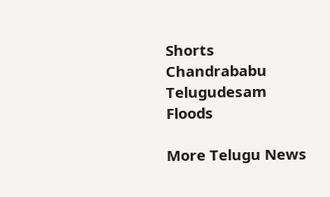Shorts
Chandrababu
Telugudesam
Floods

More Telugu News